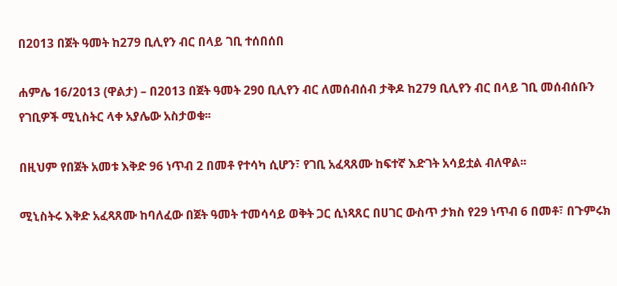በ2013 በጀት ዓመት ከ279 ቢሊየን ብር በላይ ገቢ ተሰበሰበ

ሐምሌ 16/2013 (ዋልታ) – በ2013 በጀት ዓመት 290 ቢሊየን ብር ለመሰብሰብ ታቅዶ ከ279 ቢሊየን ብር በላይ ገቢ መሰብሰቡን የገቢዎች ሚኒስትር ላቀ አያሌው አስታወቁ፡፡

በዚህም የበጀት አመቱ እቅድ 96 ነጥብ 2 በመቶ የተሳካ ሲሆን፣ የገቢ አፈጻጸሙ ከፍተኛ እድገት አሳይቷል ብለዋል፡፡

ሚኒስትሩ እቅድ አፈጻጸሙ ከባለፈው በጀት ዓመት ተመሳሳይ ወቅት ጋር ሲነጻጸር በሀገር ውስጥ ታክስ የ29 ነጥብ 6 በመቶ፣ በጉምሩክ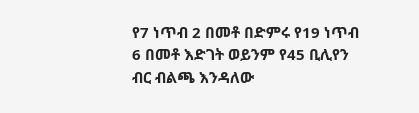የ7 ነጥብ 2 በመቶ በድምሩ የ19 ነጥብ 6 በመቶ እድገት ወይንም የ45 ቢሊየን ብር ብልጫ እንዳለው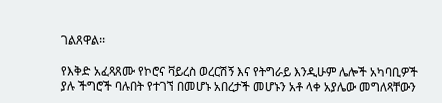ገልጸዋል፡፡

የእቅድ አፈጻጸሙ የኮሮና ቫይረስ ወረርሽኝ እና የትግራይ እንዲሁም ሌሎች አካባቢዎች ያሉ ችግሮች ባሉበት የተገኘ በመሆኑ አበረታች መሆኑን አቶ ላቀ አያሌው መግለጻቸውን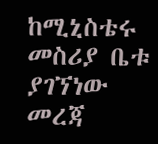ከሚኒስቴሩ መስሪያ ቤቱ ያገኘነው መረጃ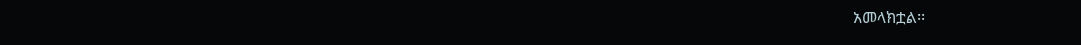አመላክቷል፡፡